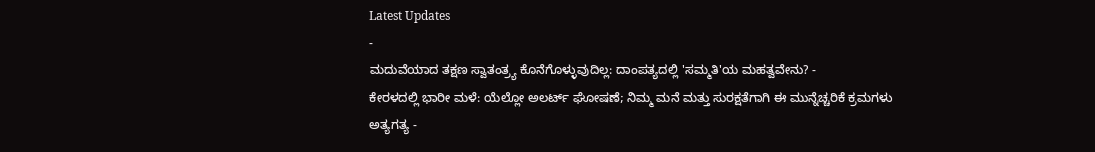Latest Updates
-
ಮದುವೆಯಾದ ತಕ್ಷಣ ಸ್ವಾತಂತ್ರ್ಯ ಕೊನೆಗೊಳ್ಳುವುದಿಲ್ಲ: ದಾಂಪತ್ಯದಲ್ಲಿ 'ಸಮ್ಮತಿ'ಯ ಮಹತ್ವವೇನು? -
ಕೇರಳದಲ್ಲಿ ಭಾರೀ ಮಳೆ: ಯೆಲ್ಲೋ ಅಲರ್ಟ್ ಘೋಷಣೆ; ನಿಮ್ಮ ಮನೆ ಮತ್ತು ಸುರಕ್ಷತೆಗಾಗಿ ಈ ಮುನ್ನೆಚ್ಚರಿಕೆ ಕ್ರಮಗಳು ಅತ್ಯಗತ್ಯ -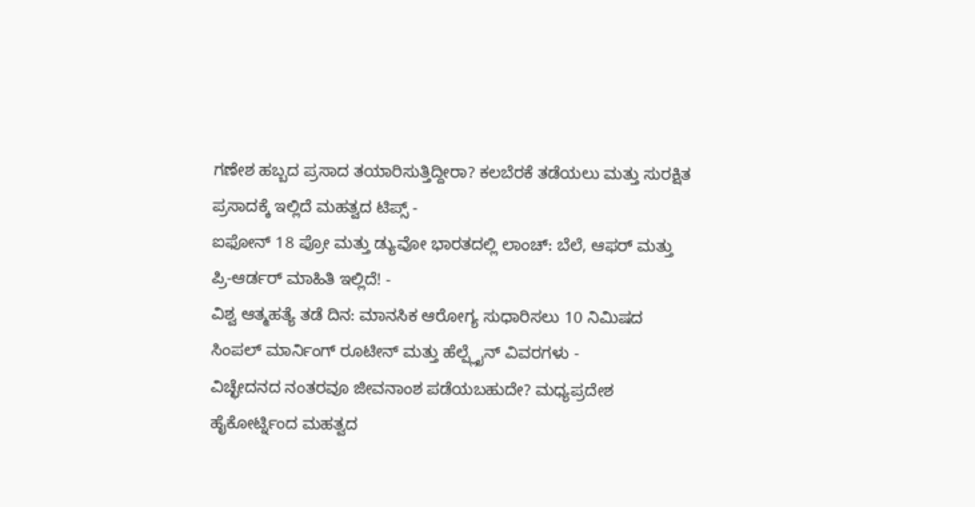ಗಣೇಶ ಹಬ್ಬದ ಪ್ರಸಾದ ತಯಾರಿಸುತ್ತಿದ್ದೀರಾ? ಕಲಬೆರಕೆ ತಡೆಯಲು ಮತ್ತು ಸುರಕ್ಷಿತ ಪ್ರಸಾದಕ್ಕೆ ಇಲ್ಲಿದೆ ಮಹತ್ವದ ಟಿಪ್ಸ್ -
ಐಫೋನ್ 18 ಪ್ರೋ ಮತ್ತು ಡ್ಯುವೋ ಭಾರತದಲ್ಲಿ ಲಾಂಚ್: ಬೆಲೆ, ಆಫರ್ ಮತ್ತು ಪ್ರಿ-ಆರ್ಡರ್ ಮಾಹಿತಿ ಇಲ್ಲಿದೆ! -
ವಿಶ್ವ ಆತ್ಮಹತ್ಯೆ ತಡೆ ದಿನ: ಮಾನಸಿಕ ಆರೋಗ್ಯ ಸುಧಾರಿಸಲು 10 ನಿಮಿಷದ ಸಿಂಪಲ್ ಮಾರ್ನಿಂಗ್ ರೂಟೀನ್ ಮತ್ತು ಹೆಲ್ಪ್ಲೈನ್ ವಿವರಗಳು -
ವಿಚ್ಛೇದನದ ನಂತರವೂ ಜೀವನಾಂಶ ಪಡೆಯಬಹುದೇ? ಮಧ್ಯಪ್ರದೇಶ ಹೈಕೋರ್ಟ್ನಿಂದ ಮಹತ್ವದ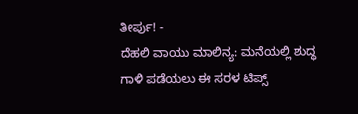ತೀರ್ಪು! -
ದೆಹಲಿ ವಾಯು ಮಾಲಿನ್ಯ: ಮನೆಯಲ್ಲಿ ಶುದ್ಧ ಗಾಳಿ ಪಡೆಯಲು ಈ ಸರಳ ಟಿಪ್ಸ್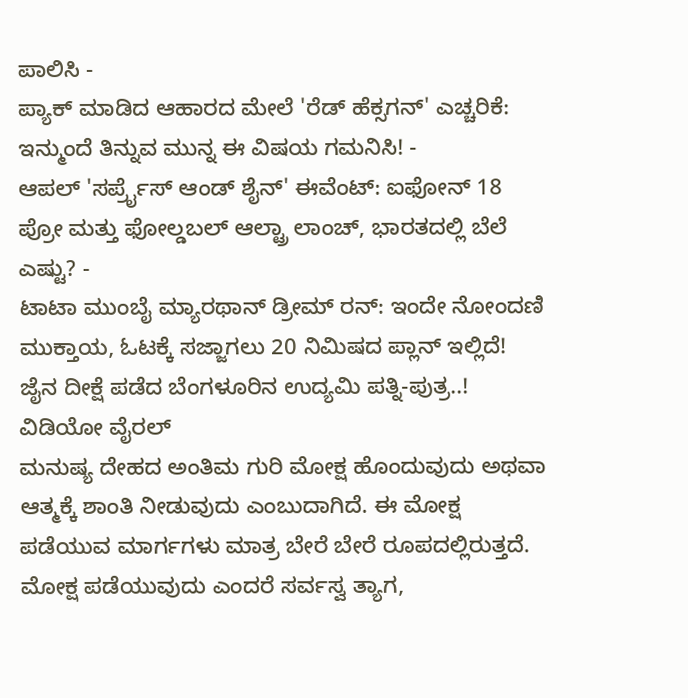ಪಾಲಿಸಿ -
ಪ್ಯಾಕ್ ಮಾಡಿದ ಆಹಾರದ ಮೇಲೆ 'ರೆಡ್ ಹೆಕ್ಸಗನ್' ಎಚ್ಚರಿಕೆ: ಇನ್ಮುಂದೆ ತಿನ್ನುವ ಮುನ್ನ ಈ ವಿಷಯ ಗಮನಿಸಿ! -
ಆಪಲ್ 'ಸರ್ಪ್ರೈಸ್ ಆಂಡ್ ಶೈನ್' ಈವೆಂಟ್: ಐಫೋನ್ 18 ಪ್ರೋ ಮತ್ತು ಫೋಲ್ಡಬಲ್ ಆಲ್ಟ್ರಾ ಲಾಂಚ್, ಭಾರತದಲ್ಲಿ ಬೆಲೆ ಎಷ್ಟು? -
ಟಾಟಾ ಮುಂಬೈ ಮ್ಯಾರಥಾನ್ ಡ್ರೀಮ್ ರನ್: ಇಂದೇ ನೋಂದಣಿ ಮುಕ್ತಾಯ, ಓಟಕ್ಕೆ ಸಜ್ಜಾಗಲು 20 ನಿಮಿಷದ ಪ್ಲಾನ್ ಇಲ್ಲಿದೆ!
ಜೈನ ದೀಕ್ಷೆ ಪಡೆದ ಬೆಂಗಳೂರಿನ ಉದ್ಯಮಿ ಪತ್ನಿ-ಪುತ್ರ..! ವಿಡಿಯೋ ವೈರಲ್
ಮನುಷ್ಯ ದೇಹದ ಅಂತಿಮ ಗುರಿ ಮೋಕ್ಷ ಹೊಂದುವುದು ಅಥವಾ ಆತ್ಮಕ್ಕೆ ಶಾಂತಿ ನೀಡುವುದು ಎಂಬುದಾಗಿದೆ. ಈ ಮೋಕ್ಷ ಪಡೆಯುವ ಮಾರ್ಗಗಳು ಮಾತ್ರ ಬೇರೆ ಬೇರೆ ರೂಪದಲ್ಲಿರುತ್ತದೆ. ಮೋಕ್ಷ ಪಡೆಯುವುದು ಎಂದರೆ ಸರ್ವಸ್ವ ತ್ಯಾಗ,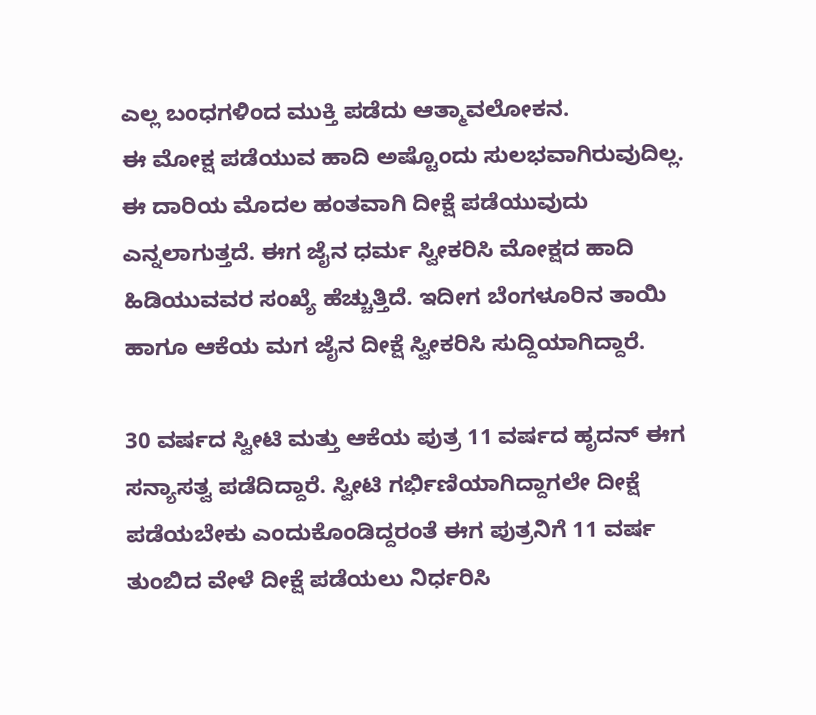ಎಲ್ಲ ಬಂಧಗಳಿಂದ ಮುಕ್ತಿ ಪಡೆದು ಆತ್ಮಾವಲೋಕನ.
ಈ ಮೋಕ್ಷ ಪಡೆಯುವ ಹಾದಿ ಅಷ್ಟೊಂದು ಸುಲಭವಾಗಿರುವುದಿಲ್ಲ. ಈ ದಾರಿಯ ಮೊದಲ ಹಂತವಾಗಿ ದೀಕ್ಷೆ ಪಡೆಯುವುದು ಎನ್ನಲಾಗುತ್ತದೆ. ಈಗ ಜೈನ ಧರ್ಮ ಸ್ವೀಕರಿಸಿ ಮೋಕ್ಷದ ಹಾದಿ ಹಿಡಿಯುವವರ ಸಂಖ್ಯೆ ಹೆಚ್ಚುತ್ತಿದೆ. ಇದೀಗ ಬೆಂಗಳೂರಿನ ತಾಯಿ ಹಾಗೂ ಆಕೆಯ ಮಗ ಜೈನ ದೀಕ್ಷೆ ಸ್ವೀಕರಿಸಿ ಸುದ್ದಿಯಾಗಿದ್ದಾರೆ.

30 ವರ್ಷದ ಸ್ವೀಟಿ ಮತ್ತು ಆಕೆಯ ಪುತ್ರ 11 ವರ್ಷದ ಹೃದನ್ ಈಗ ಸನ್ಯಾಸತ್ವ ಪಡೆದಿದ್ದಾರೆ. ಸ್ವೀಟಿ ಗರ್ಭಿಣಿಯಾಗಿದ್ದಾಗಲೇ ದೀಕ್ಷೆ ಪಡೆಯಬೇಕು ಎಂದುಕೊಂಡಿದ್ದರಂತೆ ಈಗ ಪುತ್ರನಿಗೆ 11 ವರ್ಷ ತುಂಬಿದ ವೇಳೆ ದೀಕ್ಷೆ ಪಡೆಯಲು ನಿರ್ಧರಿಸಿ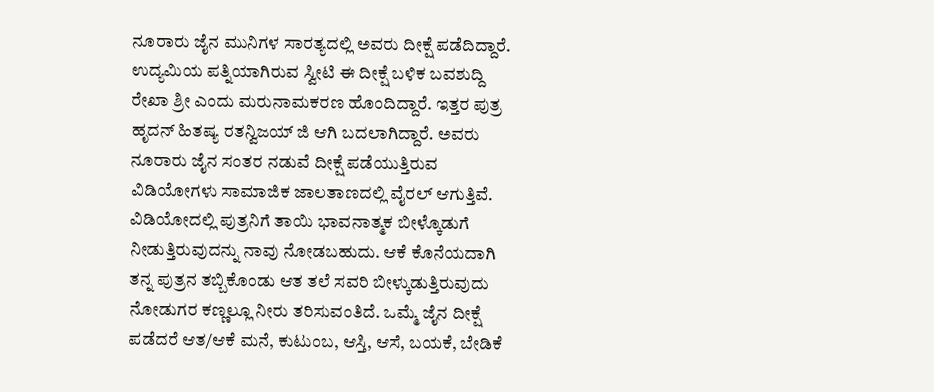ನೂರಾರು ಜೈನ ಮುನಿಗಳ ಸಾರತ್ಯದಲ್ಲಿ ಅವರು ದೀಕ್ಷೆ ಪಡೆದಿದ್ದಾರೆ.
ಉದ್ಯಮಿಯ ಪತ್ನಿಯಾಗಿರುವ ಸ್ವೀಟಿ ಈ ದೀಕ್ಷೆ ಬಳಿಕ ಬವಶುದ್ದಿ ರೇಖಾ ಶ್ರೀ ಎಂದು ಮರುನಾಮಕರಣ ಹೊಂದಿದ್ದಾರೆ. ಇತ್ತರ ಪುತ್ರ ಹೃದನ್ ಹಿತಷ್ಯ ರತನ್ವಿಜಯ್ ಜಿ ಆಗಿ ಬದಲಾಗಿದ್ದಾರೆ. ಅವರು ನೂರಾರು ಜೈನ ಸಂತರ ನಡುವೆ ದೀಕ್ಷೆ ಪಡೆಯುತ್ತಿರುವ ವಿಡಿಯೋಗಳು ಸಾಮಾಜಿಕ ಜಾಲತಾಣದಲ್ಲಿ ವೈರಲ್ ಆಗುತ್ತಿವೆ.
ವಿಡಿಯೋದಲ್ಲಿ ಪುತ್ರನಿಗೆ ತಾಯಿ ಭಾವನಾತ್ಮಕ ಬೀಳ್ಕೊಡುಗೆ ನೀಡುತ್ತಿರುವುದನ್ನು ನಾವು ನೋಡಬಹುದು. ಆಕೆ ಕೊನೆಯದಾಗಿ ತನ್ನ ಪುತ್ರನ ತಬ್ಬಿಕೊಂಡು ಆತ ತಲೆ ಸವರಿ ಬೀಳ್ಕುಡುತ್ತಿರುವುದು ನೋಡುಗರ ಕಣ್ಣಲ್ಲೂ ನೀರು ತರಿಸುವಂತಿದೆ. ಒಮ್ಮೆ ಜೈನ ದೀಕ್ಷೆ ಪಡೆದರೆ ಆತ/ಆಕೆ ಮನೆ, ಕುಟುಂಬ, ಆಸ್ತಿ, ಆಸೆ, ಬಯಕೆ, ಬೇಡಿಕೆ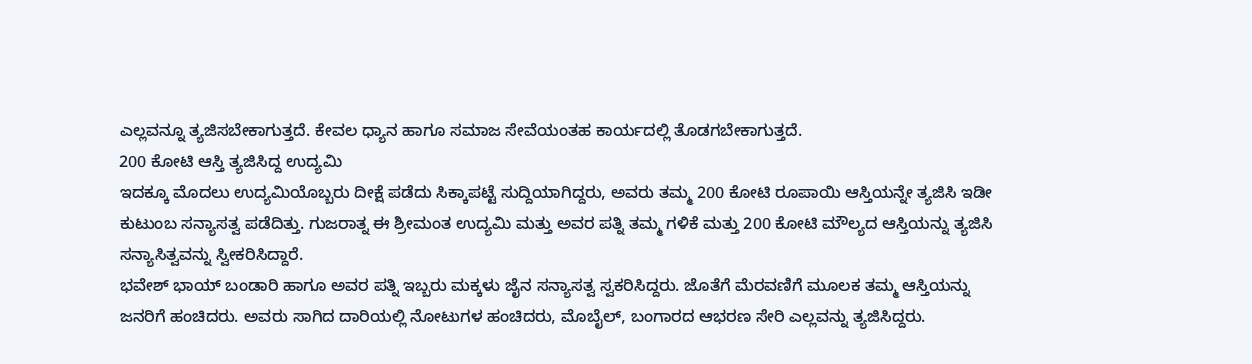ಎಲ್ಲವನ್ನೂ ತ್ಯಜಿಸಬೇಕಾಗುತ್ತದೆ. ಕೇವಲ ಧ್ಯಾನ ಹಾಗೂ ಸಮಾಜ ಸೇವೆಯಂತಹ ಕಾರ್ಯದಲ್ಲಿ ತೊಡಗಬೇಕಾಗುತ್ತದೆ.
200 ಕೋಟಿ ಆಸ್ತಿ ತ್ಯಜಿಸಿದ್ದ ಉದ್ಯಮಿ
ಇದಕ್ಕೂ ಮೊದಲು ಉದ್ಯಮಿಯೊಬ್ಬರು ದೀಕ್ಷೆ ಪಡೆದು ಸಿಕ್ಕಾಪಟ್ಟೆ ಸುದ್ದಿಯಾಗಿದ್ದರು, ಅವರು ತಮ್ಮ 200 ಕೋಟಿ ರೂಪಾಯಿ ಆಸ್ತಿಯನ್ನೇ ತ್ಯಜಿಸಿ ಇಡೀ ಕುಟುಂಬ ಸನ್ಯಾಸತ್ವ ಪಡೆದಿತ್ತು. ಗುಜರಾತ್ನ ಈ ಶ್ರೀಮಂತ ಉದ್ಯಮಿ ಮತ್ತು ಅವರ ಪತ್ನಿ ತಮ್ಮ ಗಳಿಕೆ ಮತ್ತು 200 ಕೋಟಿ ಮೌಲ್ಯದ ಆಸ್ತಿಯನ್ನು ತ್ಯಜಿಸಿ ಸನ್ಯಾಸಿತ್ವವನ್ನು ಸ್ವೀಕರಿಸಿದ್ದಾರೆ.
ಭವೇಶ್ ಭಾಯ್ ಬಂಡಾರಿ ಹಾಗೂ ಅವರ ಪತ್ನಿ ಇಬ್ಬರು ಮಕ್ಕಳು ಜೈನ ಸನ್ಯಾಸತ್ವ ಸ್ವಕರಿಸಿದ್ದರು. ಜೊತೆಗೆ ಮೆರವಣಿಗೆ ಮೂಲಕ ತಮ್ಮ ಆಸ್ತಿಯನ್ನು ಜನರಿಗೆ ಹಂಚಿದರು. ಅವರು ಸಾಗಿದ ದಾರಿಯಲ್ಲಿ ನೋಟುಗಳ ಹಂಚಿದರು, ಮೊಬೈಲ್, ಬಂಗಾರದ ಆಭರಣ ಸೇರಿ ಎಲ್ಲವನ್ನು ತ್ಯಜಿಸಿದ್ದರು.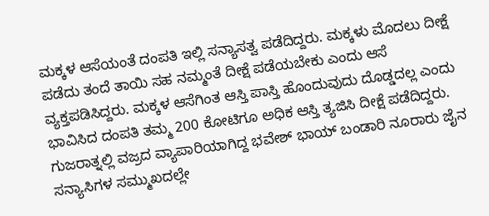ಮಕ್ಕಳ ಆಸೆಯಂತೆ ದಂಪತಿ ಇಲ್ಲಿ ಸನ್ಯಾಸತ್ವ ಪಡೆದಿದ್ದರು. ಮಕ್ಕಳು ಮೊದಲು ದೀಕ್ಷೆ ಪಡೆದು ತಂದೆ ತಾಯಿ ಸಹ ನಮ್ಮಂತೆ ದೀಕ್ಷೆ ಪಡೆಯಬೇಕು ಎಂದು ಆಸೆ ವ್ಯಕ್ತಪಡಿಸಿದ್ದರು. ಮಕ್ಕಳ ಆಸೆಗಿಂತ ಆಸ್ತಿ ಪಾಸ್ತಿ ಹೊಂದುವುದು ದೊಡ್ಡದಲ್ಲ ಎಂದು ಭಾವಿಸಿದ ದಂಪತಿ ತಮ್ಮ 200 ಕೋಟಿಗೂ ಅಧಿಕ ಆಸ್ತಿ ತ್ಯಜಿಸಿ ದೀಕ್ಷೆ ಪಡೆದಿದ್ದರು.
ಗುಜರಾತ್ನಲ್ಲಿ ವಜ್ರದ ವ್ಯಾಪಾರಿಯಾಗಿದ್ದ ಭವೇಶ್ ಭಾಯ್ ಬಂಡಾರಿ ನೂರಾರು ಜೈನ ಸನ್ಯಾಸಿಗಳ ಸಮ್ಮುಖದಲ್ಲೇ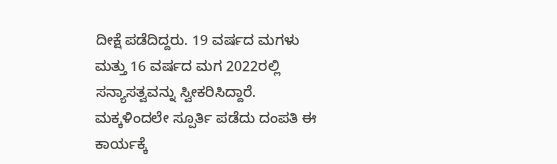ದೀಕ್ಷೆ ಪಡೆದಿದ್ದರು. 19 ವರ್ಷದ ಮಗಳು ಮತ್ತು 16 ವರ್ಷದ ಮಗ 2022ರಲ್ಲಿ ಸನ್ಯಾಸತ್ವವನ್ನು ಸ್ವೀಕರಿಸಿದ್ದಾರೆ. ಮಕ್ಕಳಿಂದಲೇ ಸ್ಪೂರ್ತಿ ಪಡೆದು ದಂಪತಿ ಈ ಕಾರ್ಯಕ್ಕೆ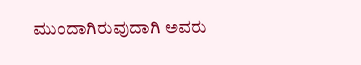ಮುಂದಾಗಿರುವುದಾಗಿ ಅವರು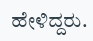ಹೇಳಿದ್ದರು.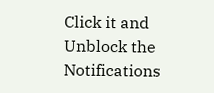Click it and Unblock the Notifications